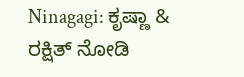Ninagagi: ಕೃಷ್ಣಾ & ರಕ್ಷಿತ್ ನೋಡಿ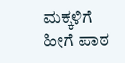ಮಕ್ಕಳಿಗೆ ಹೀಗೆ ಪಾಠ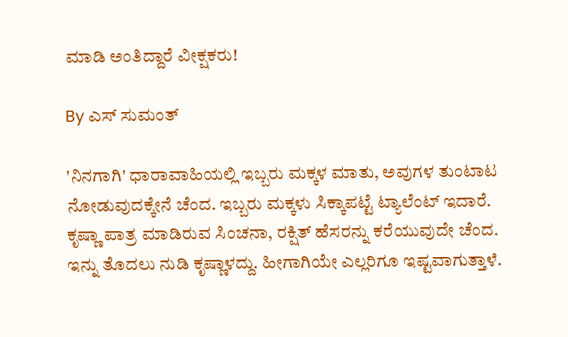ಮಾಡಿ ಅಂತಿದ್ದಾರೆ ವೀಕ್ಷಕರು!

By ಎಸ್ ಸುಮಂತ್

'ನಿನಗಾಗಿ' ಧಾರಾವಾಹಿಯಲ್ಲಿ ಇಬ್ಬರು ಮಕ್ಕಳ ಮಾತು, ಅವುಗಳ ತುಂಟಾಟ ನೋಡುವುದಕ್ಕೇನೆ ಚೆಂದ. ಇಬ್ಬರು ಮಕ್ಕಳು ಸಿಕ್ಕಾಪಟ್ಟೆ ಟ್ಯಾಲೆಂಟ್ ಇದಾರೆ. ಕೃಷ್ಣಾ ಪಾತ್ರ ಮಾಡಿರುವ ಸಿಂಚನಾ, ರಕ್ಷಿತ್ ಹೆಸರನ್ನು ಕರೆಯುವುದೇ ಚೆಂದ. ಇನ್ನು ತೊದಲು ನುಡಿ ಕೃಷ್ಣಾಳದ್ದು. ಹೀಗಾಗಿಯೇ ಎಲ್ಲರಿಗೂ ಇಷ್ಟವಾಗುತ್ತಾಳೆ.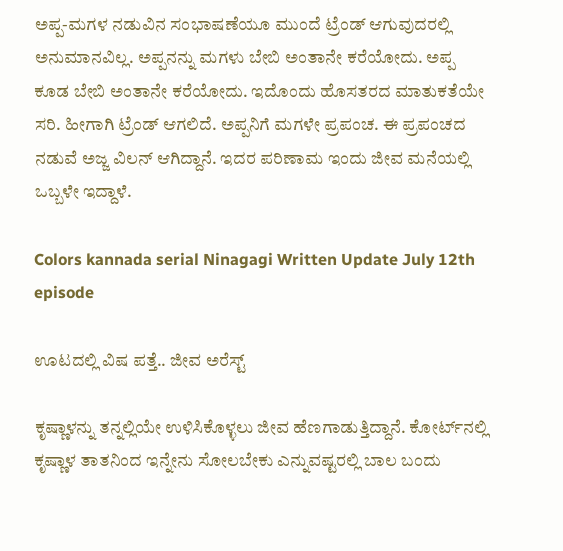ಅಪ್ಪ-ಮಗಳ ನಡುವಿನ ಸಂಭಾಷಣೆಯೂ ಮುಂದೆ ಟ್ರೆಂಡ್ ಆಗುವುದರಲ್ಲಿ ಅನುಮಾನವಿಲ್ಲ. ಅಪ್ಪನನ್ನು ಮಗಳು ಬೇಬಿ ಅಂತಾನೇ ಕರೆಯೋದು. ಅಪ್ಪ ಕೂಡ ಬೇಬಿ ಅಂತಾನೇ ಕರೆಯೋದು. ಇದೊಂದು ಹೊಸತರದ ಮಾತುಕತೆಯೇ ಸರಿ. ಹೀಗಾಗಿ ಟ್ರೆಂಡ್ ಆಗಲಿದೆ. ಅಪ್ಪನಿಗೆ ಮಗಳೇ ಪ್ರಪಂಚ. ಈ ಪ್ರಪಂಚದ ನಡುವೆ ಅಜ್ಜ ವಿಲನ್ ಆಗಿದ್ದಾನೆ. ಇದರ ಪರಿಣಾಮ ಇಂದು ಜೀವ ಮನೆಯಲ್ಲಿ ಒಬ್ಬಳೇ ಇದ್ದಾಳೆ.

Colors kannada serial Ninagagi Written Update July 12th episode

ಊಟದಲ್ಲಿ ವಿಷ ಪತ್ತೆ.. ಜೀವ ಅರೆಸ್ಟ್

ಕೃಷ್ಣಾಳನ್ನು ತನ್ನಲ್ಲಿಯೇ ಉಳಿಸಿಕೊಳ್ಳಲು ಜೀವ ಹೆಣಗಾಡುತ್ತಿದ್ದಾನೆ. ಕೋರ್ಟ್‌ನಲ್ಲಿ ಕೃಷ್ಣಾಳ ತಾತನಿಂದ ಇನ್ನೇನು ಸೋಲಬೇಕು ಎನ್ನುವಷ್ಟರಲ್ಲಿ ಬಾಲ ಬಂದು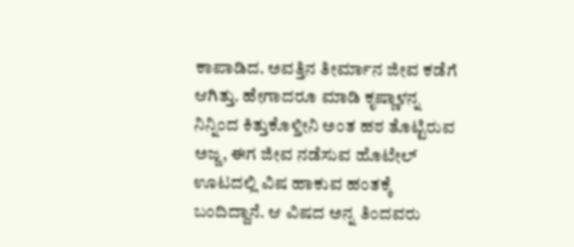ಕಾಪಾಡಿದ. ಅವತ್ತಿನ ತೀರ್ಮಾನ ಜೀವ ಕಡೆಗೆ ಆಗಿತ್ತು. ಹೇಗಾದರೂ ಮಾಡಿ ಕೃಷ್ಣಾಳನ್ನ ನಿನ್ನಿಂದ ಕಿತ್ತುಕೊಳ್ತೀನಿ ಅಂತ ಹಠ ತೊಟ್ಟಿರುವ ಅಜ್ಜ, ಈಗ ಜೀವ ನಡೆಸುವ ಹೊಟೇಲ್ ಊಟದಲ್ಲಿ ವಿಷ ಹಾಕುವ ಹಂತಕ್ಕೆ ಬಂದಿದ್ದಾನೆ. ಆ ವಿಷದ ಅನ್ನ ತಿಂದವರು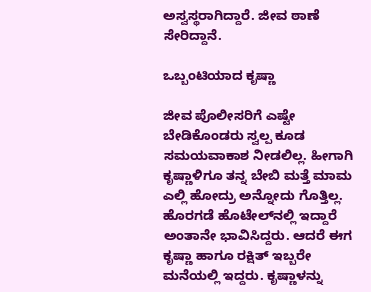ಅಸ್ವಸ್ಥರಾಗಿದ್ದಾರೆ. ಜೀವ ಠಾಣೆ ಸೇರಿದ್ದಾನೆ.

ಒಬ್ಬಂಟಿಯಾದ ಕೃಷ್ಣಾ

ಜೀವ ಪೊಲೀಸರಿಗೆ ಎಷ್ಟೇ ಬೇಡಿಕೊಂಡರು ಸ್ವಲ್ಪ ಕೂಡ ಸಮಯವಾಕಾಶ ನೀಡಲಿಲ್ಲ. ಹೀಗಾಗಿ ಕೃಷ್ಣಾಳಿಗೂ ತನ್ನ ಬೇಬಿ ಮತ್ತೆ ಮಾಮ ಎಲ್ಲಿ ಹೋದ್ರು ಅನ್ನೋದು ಗೊತ್ತಿಲ್ಲ. ಹೊರಗಡೆ ಹೊಟೇಲ್‌ನಲ್ಲಿ ಇದ್ದಾರೆ ಅಂತಾನೇ ಭಾವಿಸಿದ್ದರು. ಆದರೆ ಈಗ ಕೃಷ್ಣಾ ಹಾಗೂ ರಕ್ಷಿತ್ ಇಬ್ಬರೇ ಮನೆಯಲ್ಲಿ ಇದ್ದರು. ಕೃಷ್ಣಾಳನ್ನು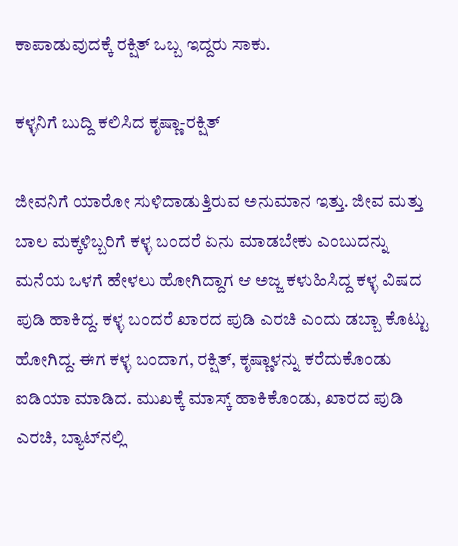ಕಾಪಾಡುವುದಕ್ಕೆ ರಕ್ಷಿತ್ ಒಬ್ಬ ಇದ್ದರು ಸಾಕು.

ಕಳ್ಳನಿಗೆ ಬುದ್ದಿ ಕಲಿಸಿದ ಕೃಷ್ಣಾ-ರಕ್ಷಿತ್

ಜೀವನಿಗೆ ಯಾರೋ ಸುಳಿದಾಡುತ್ತಿರುವ ಅನುಮಾನ ಇತ್ತು. ಜೀವ ಮತ್ತು ಬಾಲ ಮಕ್ಕಳಿಬ್ಬರಿಗೆ ಕಳ್ಳ ಬಂದರೆ ಏನು ಮಾಡಬೇಕು ಎಂಬುದನ್ನು ಮನೆಯ ಒಳಗೆ ಹೇಳಲು ಹೋಗಿದ್ದಾಗ ಆ ಅಜ್ಜ ಕಳುಹಿಸಿದ್ದ ಕಳ್ಳ ವಿಷದ ಪುಡಿ ಹಾಕಿದ್ದ. ಕಳ್ಳ ಬಂದರೆ ಖಾರದ ಪುಡಿ ಎರಚಿ ಎಂದು ಡಬ್ಬಾ ಕೊಟ್ಟು ಹೋಗಿದ್ದ. ಈಗ ಕಳ್ಳ ಬಂದಾಗ, ರಕ್ಷಿತ್, ಕೃಷ್ಣಾಳನ್ನು ಕರೆದುಕೊಂಡು ಐಡಿಯಾ ಮಾಡಿದ. ಮುಖಕ್ಕೆ ಮಾಸ್ಕ್ ಹಾಕಿಕೊಂಡು, ಖಾರದ ಪುಡಿ ಎರಚಿ, ಬ್ಯಾಟ್‌ನಲ್ಲಿ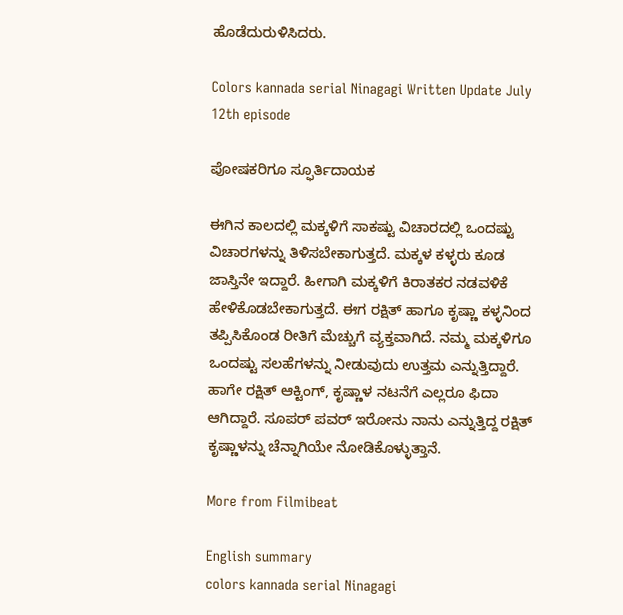ಹೊಡೆದುರುಳಿಸಿದರು.

Colors kannada serial Ninagagi Written Update July 12th episode

ಪೋಷಕರಿಗೂ ಸ್ಫೂರ್ತಿದಾಯಕ

ಈಗಿನ ಕಾಲದಲ್ಲಿ ಮಕ್ಕಳಿಗೆ ಸಾಕಷ್ಟು ವಿಚಾರದಲ್ಲಿ ಒಂದಷ್ಟು ವಿಚಾರಗಳನ್ನು ತಿಳಿಸಬೇಕಾಗುತ್ತದೆ. ಮಕ್ಕಳ ಕಳ್ಳರು ಕೂಡ ಜಾಸ್ತಿನೇ ಇದ್ದಾರೆ. ಹೀಗಾಗಿ ಮಕ್ಕಳಿಗೆ ಕಿರಾತಕರ ನಡವಳಿಕೆ ಹೇಳಿಕೊಡಬೇಕಾಗುತ್ತದೆ. ಈಗ ರಕ್ಷಿತ್ ಹಾಗೂ ಕೃಷ್ಣಾ ಕಳ್ಳನಿಂದ ತಪ್ಪಿಸಿಕೊಂಡ ರೀತಿಗೆ ಮೆಚ್ಚುಗೆ ವ್ಯಕ್ತವಾಗಿದೆ. ನಮ್ಮ ಮಕ್ಕಳಿಗೂ ಒಂದಷ್ಟು ಸಲಹೆಗಳನ್ನು ನೀಡುವುದು ಉತ್ತಮ ಎನ್ನುತ್ತಿದ್ದಾರೆ. ಹಾಗೇ ರಕ್ಷಿತ್ ಆಕ್ಟಿಂಗ್, ಕೃಷ್ಣಾಳ ನಟನೆಗೆ ಎಲ್ಲರೂ ಫಿದಾ ಆಗಿದ್ದಾರೆ. ಸೂಪರ್ ಪವರ್ ಇರೋನು ನಾನು ಎನ್ನುತ್ತಿದ್ದ ರಕ್ಷಿತ್ ಕೃಷ್ಣಾಳನ್ನು ಚೆನ್ನಾಗಿಯೇ ನೋಡಿಕೊಳ್ಳುತ್ತಾನೆ.

More from Filmibeat

English summary
colors kannada serial Ninagagi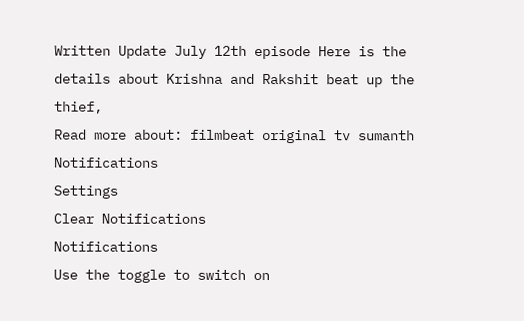Written Update July 12th episode Here is the details about Krishna and Rakshit beat up the thief,
Read more about: filmbeat original tv sumanth
Notifications
Settings
Clear Notifications
Notifications
Use the toggle to switch on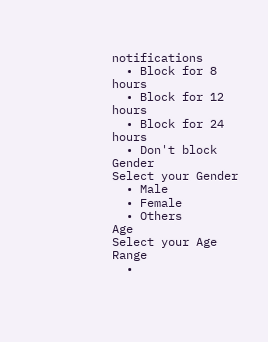notifications
  • Block for 8 hours
  • Block for 12 hours
  • Block for 24 hours
  • Don't block
Gender
Select your Gender
  • Male
  • Female
  • Others
Age
Select your Age Range
  •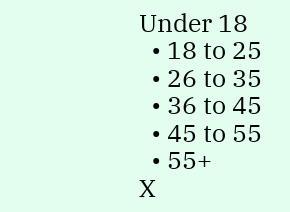Under 18
  • 18 to 25
  • 26 to 35
  • 36 to 45
  • 45 to 55
  • 55+
X